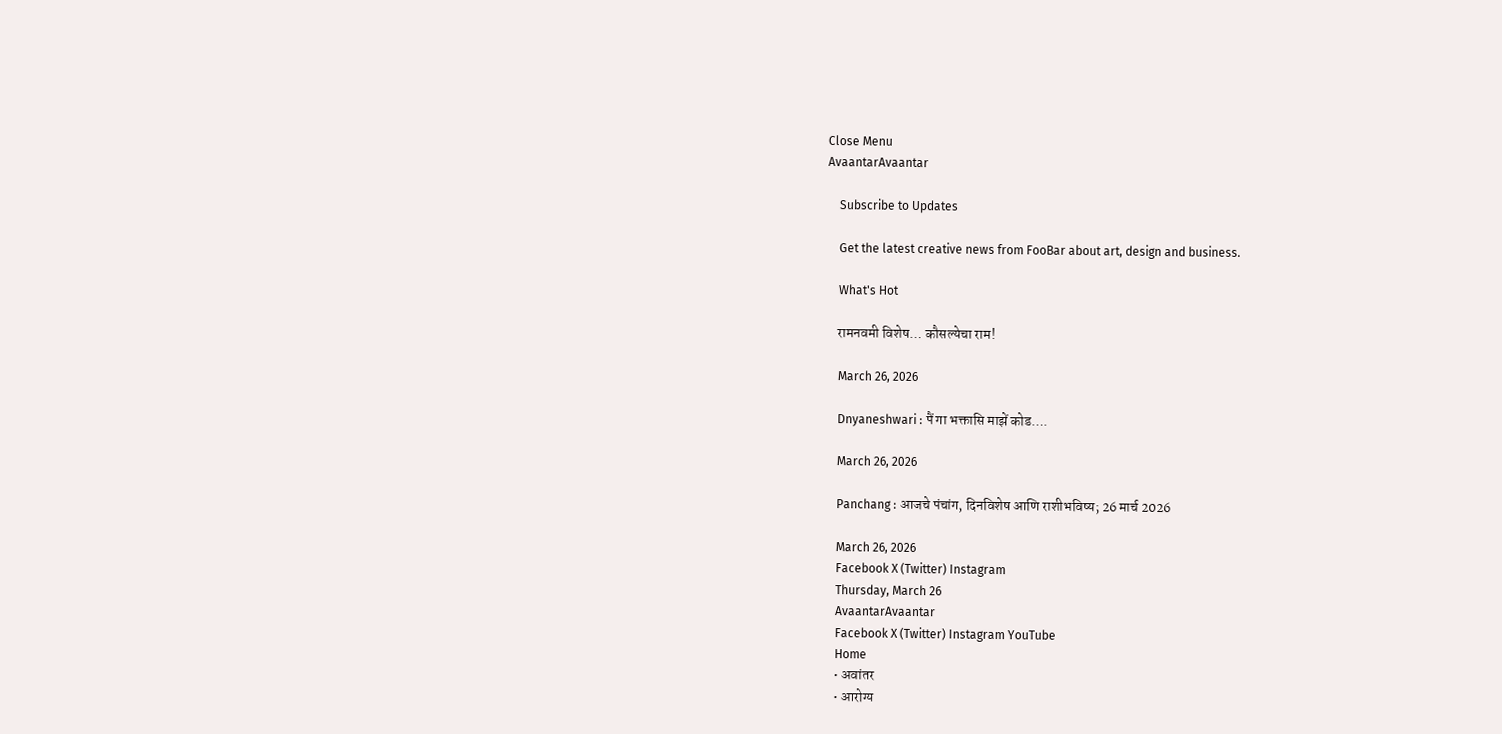Close Menu
AvaantarAvaantar

    Subscribe to Updates

    Get the latest creative news from FooBar about art, design and business.

    What's Hot

    रामनवमी विशेष… कौसल्येचा राम!

    March 26, 2026

    Dnyaneshwari : पैं गा भक्तासि माझें कोड….

    March 26, 2026

    Panchang : आजचे पंचांग, दिनविशेष आणि राशीभविष्य; 26 मार्च 2026

    March 26, 2026
    Facebook X (Twitter) Instagram
    Thursday, March 26
    AvaantarAvaantar
    Facebook X (Twitter) Instagram YouTube
    Home
    • अवांतर
    • आरोग्य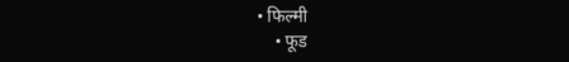• फिल्मी
    • फूड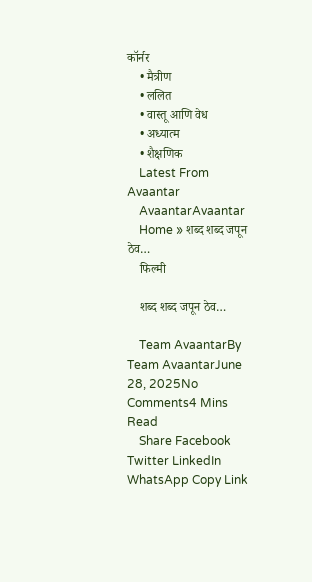कॉर्नर
    • मैत्रीण
    • ललित
    • वास्तू आणि वेध
    • अध्यात्म
    • शैक्षणिक
    Latest From Avaantar
    AvaantarAvaantar
    Home » शब्द शब्द जपून ठेव…
    फिल्मी

    शब्द शब्द जपून ठेव…

    Team AvaantarBy Team AvaantarJune 28, 2025No Comments4 Mins Read
    Share Facebook Twitter LinkedIn WhatsApp Copy Link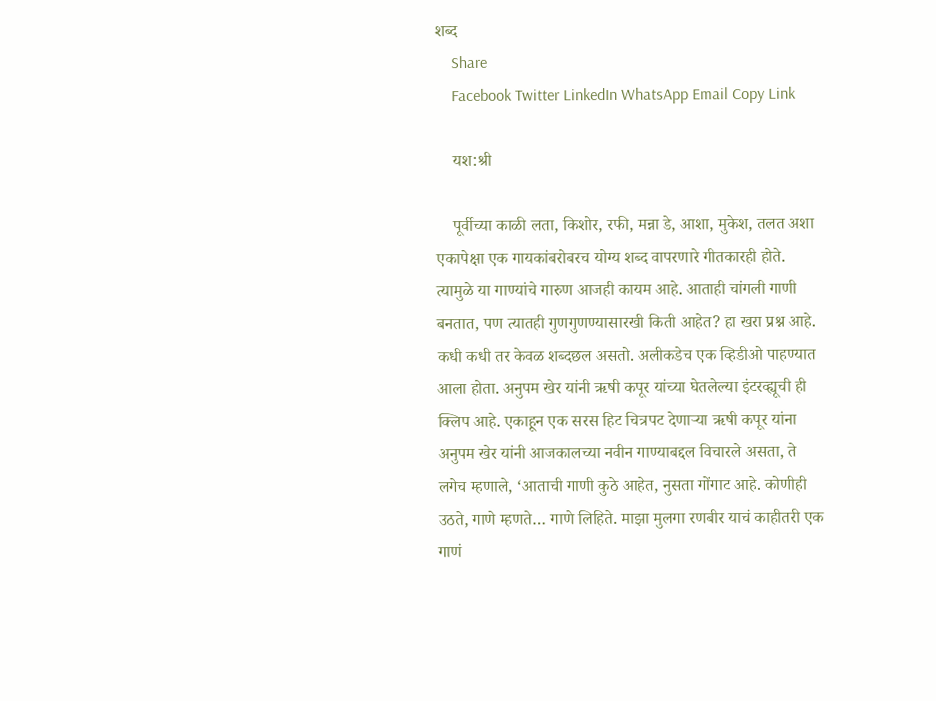शब्द
    Share
    Facebook Twitter LinkedIn WhatsApp Email Copy Link

    यश:श्री

    पूर्वीच्या काळी लता, किशोर, रफी, मन्ना डे, आशा, मुकेश, तलत अशा एकापेक्षा एक गायकांबरोबरच योग्य शब्द वापरणारे गीतकारही होते. त्यामुळे या गाण्यांचे गारुण आजही कायम आहे. आताही चांगली गाणी बनतात, पण त्यातही गुणगुणण्यासारखी किती आहेत? हा खरा प्रश्न आहे. कधी कधी तर केवळ शब्दछल असतो. अलीकडेच एक व्हिडीओ पाहण्यात आला होता. अनुपम खेर यांनी ऋषी कपूर यांच्या घेतलेल्या इंटरव्ह्यूची ही क्लिप आहे. एकाहून एक सरस हिट चित्रपट देणाऱ्या ऋषी कपूर यांना अनुपम खेर यांनी आजकालच्या नवीन गाण्याबद्दल विचारले असता, ते लगेच म्हणाले, ‘आताची गाणी कुठे आहेत, नुसता गोंगाट आहे. कोणीही उठते, गाणे म्हणते… गाणे लिहिते. माझा मुलगा रणबीर याचं काहीतरी एक गाणं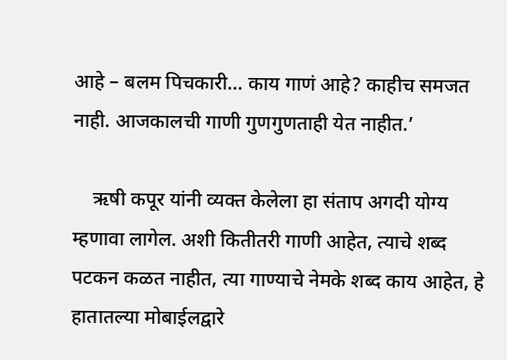आहे – बलम पिचकारी… काय गाणं आहे? काहीच समजत नाही. आजकालची गाणी गुणगुणताही येत नाहीत.’

    ऋषी कपूर यांनी व्यक्त केलेला हा संताप अगदी योग्य म्हणावा लागेल. अशी कितीतरी गाणी आहेत, त्याचे शब्द पटकन कळत नाहीत, त्या गाण्याचे नेमके शब्द काय आहेत, हे हातातल्या मोबाईलद्वारे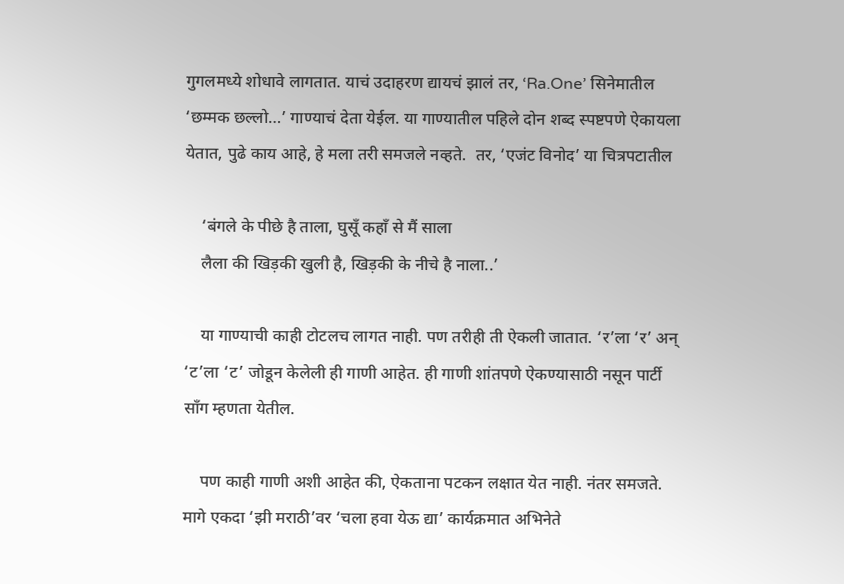गुगलमध्ये शोधावे लागतात. याचं उदाहरण द्यायचं झालं तर, ‘Ra.One’ सिनेमातील ‘छम्मक छल्लो…’ गाण्याचं देता येईल. या गाण्यातील पहिले दोन शब्द स्पष्टपणे ऐकायला येतात, पुढे काय आहे, हे मला तरी समजले नव्हते.  तर, ‘एजंट विनोद’ या चित्रपटातील

    ‘बंगले के पीछे है ताला, घुसूँ कहाँ से मैं साला
    लैला की खिड़की खुली है, खिड़की के नीचे है नाला..’

    या गाण्याची काही टोटलच लागत नाही. पण तरीही ती ऐकली जातात. ‘र’ला ‘र’ अन् ‘ट’ला ‘ट’ जोडून केलेली ही गाणी आहेत. ही गाणी शांतपणे ऐकण्यासाठी नसून पार्टी साँग म्हणता येतील.

    पण काही गाणी अशी आहेत की, ऐकताना पटकन लक्षात येत नाही. नंतर समजते. मागे एकदा ‘झी मराठी’वर ‘चला हवा येऊ द्या’ कार्यक्रमात अभिनेते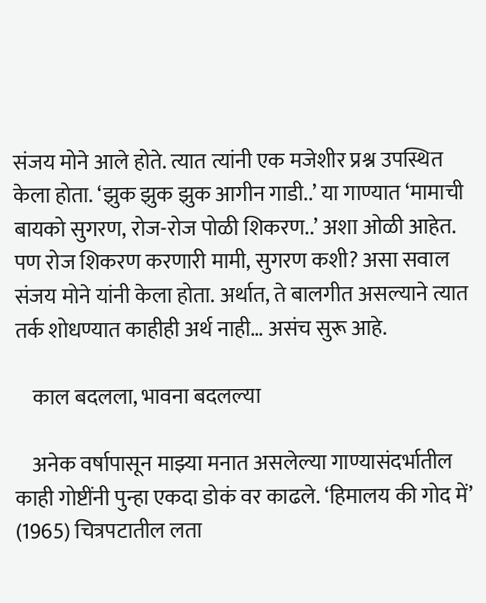संजय मोने आले होते. त्यात त्यांनी एक मजेशीर प्रश्न उपस्थित केला होता. ‘झुक झुक झुक आगीन गाडी..’ या गाण्यात ‘मामाची बायको सुगरण, रोज-रोज पोळी शिकरण..’ अशा ओळी आहेत. पण रोज शिकरण करणारी मामी, सुगरण कशी? असा सवाल संजय मोने यांनी केला होता. अर्थात, ते बालगीत असल्याने त्यात तर्क शोधण्यात काहीही अर्थ नाही… असंच सुरू आहे.

    काल बदलला, भावना बदलल्या

    अनेक वर्षापासून माझ्या मनात असलेल्या गाण्यासंदर्भातील काही गोष्टींनी पुन्हा एकदा डोकं वर काढले. ‘हिमालय की गोद में’ (1965) चित्रपटातील लता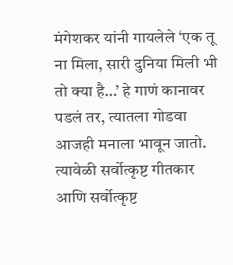मंगेशकर यांनी गायलेले ‘एक तू ना मिला, सारी दुनिया मिली भी तो क्या है…’ हे गाणं कानावर पडलं तर, त्यातला गोडवा आजही मनाला भावून जातो. त्यावेळी सर्वोत्कृष्ट गीतकार आणि सर्वोत्कृष्ट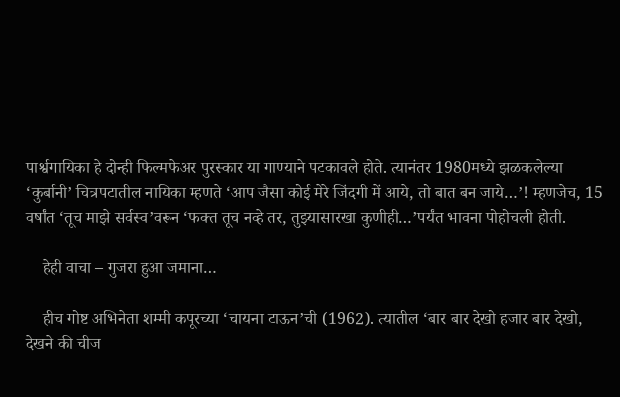पार्श्वगायिका हे दोन्ही फिल्मफेअर पुरस्कार या गाण्याने पटकावले होते. त्यानंतर 1980मध्ये झळकलेल्या ‘कुर्बानी’ चित्रपटातील नायिका म्हणते ‘आप जैसा कोई मेरे जिंदगी में आये, तो बात बन जाये…’! म्हणजेच, 15 वर्षांत ‘तूच माझे सर्वस्व’वरून ‘फक्त तूच नव्हे तर, तुझ्यासारखा कुणीही…’पर्यंत भावना पोहोचली होती.

    हेही वाचा – गुजरा हुआ जमाना…

    हीच गोष्ट अभिनेता शम्मी कपूरच्या ‘चायना टाऊन’ची (1962). त्यातील ‘बार बार देखो हजार बार देखो, देखने की चीज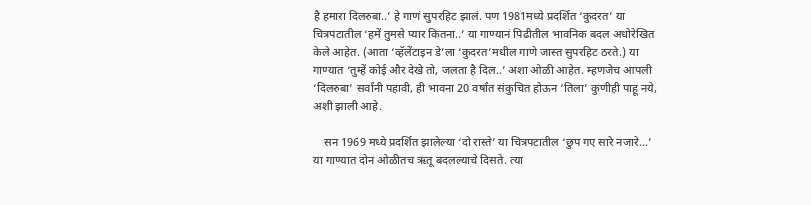है हमारा दिलरुबा..’ हे गाणं सुपरहिट झालं. पण 1981मध्ये प्रदर्शित ‘कुदरत’ या चित्रपटातील ‘हमें तुमसे प्यार कितना..’ या गाण्यानं पिढीतील भावनिक बदल अधोरेखित केले आहेत. (आता ‘व्हॅलेंटाइन डे’ला ‘कुदरत’मधील गाणे जास्त सुपरहिट ठरते.) या गाण्यात ‘तुम्हें कोई और देखे तो, जलता है दिल..’ अशा ओळी आहेत. म्हणजेच आपली ‘दिलरुबा’ सर्वांनी पहावी, ही भावना 20 वर्षांत संकुचित होऊन ‘तिला’ कुणीही पाहू नये, अशी झाली आहे.

    सन 1969 मध्ये प्रदर्शित झालेल्या ‘दो रास्ते’ या चित्रपटातील ‘छुप गए सारे नजारे…’ या गाण्यात दोन ओळीतच ऋतू बदलल्याचे दिसते. त्या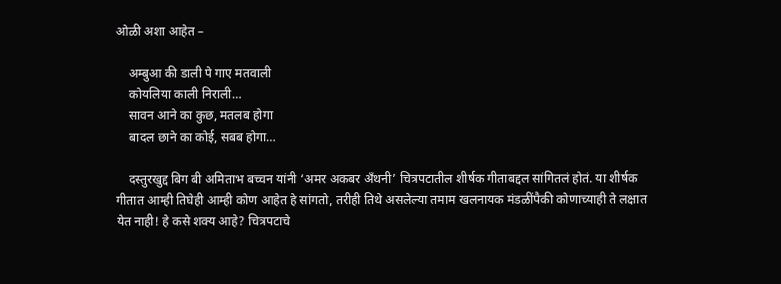ओळी अशा आहेत –

    अम्बुआ की डाली पे गाए मतवाली
    कोयलिया काली निराली…
    सावन आने का कुछ, मतलब होगा
    बादल छाने का कोई, सबब होगा…

    दस्तुरखुद्द बिग बी अमिताभ बच्चन यांनी ‘अमर अकबर अँथनी’ चित्रपटातील शीर्षक गीताबद्दल सांगितलं होतं. या शीर्षक गीतात आम्ही तिघेही आम्ही कोण आहेत हे सांगतो, तरीही तिथे असलेल्या तमाम खलनायक मंडळींपैकी कोणाच्याही ते लक्षात येत नाही! हे कसे शक्य आहे? चित्रपटाचे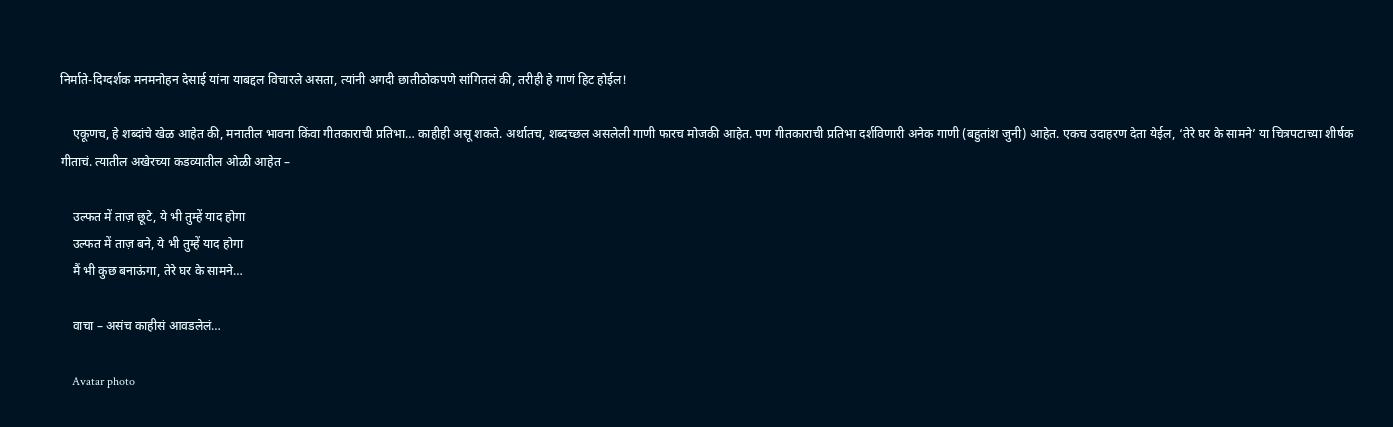निर्माते-दिग्दर्शक मनमनोहन देसाई यांना याबद्दल विचारले असता, त्यांनी अगदी छातीठोकपणे सांगितलं की, तरीही हे गाणं हिट होईल!

    एकूणच, हे शब्दांचे खेळ आहेत की, मनातील भावना किंवा गीतकाराची प्रतिभा… काहीही असू शकते. अर्थातच, शब्दच्छल असलेली गाणी फारच मोजकी आहेत. पण गीतकाराची प्रतिभा दर्शविणारी अनेक गाणी (बहुतांश जुनी) आहेत. एकच उदाहरण देता येईल, ‘तेरे घर के सामने’ या चित्रपटाच्या शीर्षक गीताचं. त्यातील अखेरच्या कडव्यातील ओळी आहेत –

    उल्फत में ताज़ छूटे, ये भी तुम्हें याद होगा
    उल्फत में ताज़ बने, ये भी तुम्हें याद होगा
    मैं भी कुछ बनाऊंगा, तेरे घर के सामने…

    वाचा – असंच काहीसं आवडलेलं…

    Avatar photo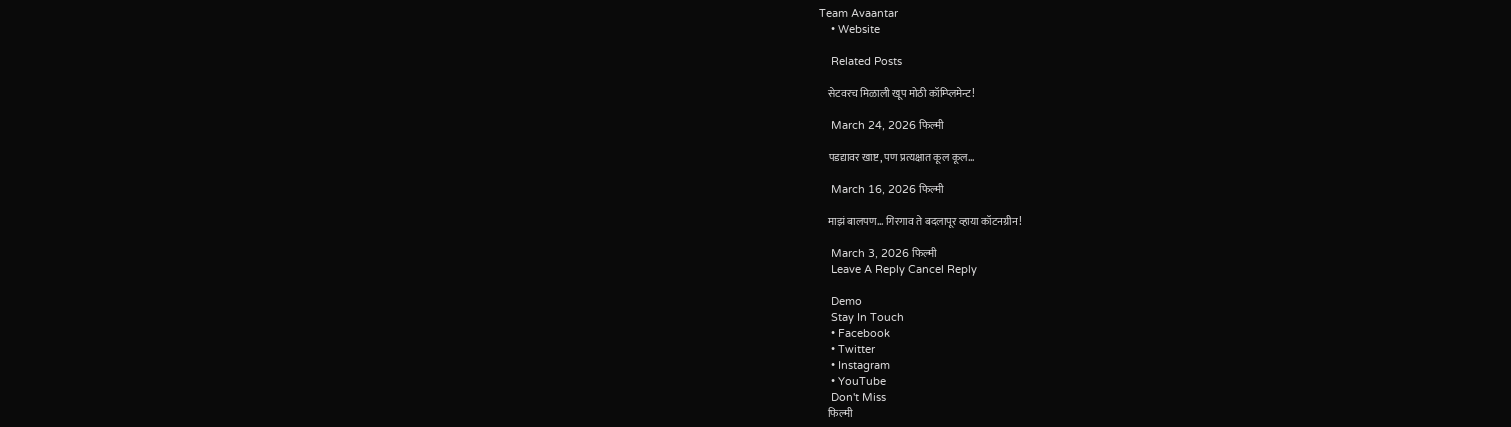Team Avaantar
    • Website

    Related Posts

    सेटवरच मिळाली खूप मोठी कॉम्प्लिमेन्ट!

    March 24, 2026 फिल्मी

    पडद्यावर खाष्ट, पण प्रत्यक्षात कूल कूल…

    March 16, 2026 फिल्मी

    माझं बालपण… गिरगाव ते बदलापूर व्हाया कॉटनग्रीन!

    March 3, 2026 फिल्मी
    Leave A Reply Cancel Reply

    Demo
    Stay In Touch
    • Facebook
    • Twitter
    • Instagram
    • YouTube
    Don't Miss
    फिल्मी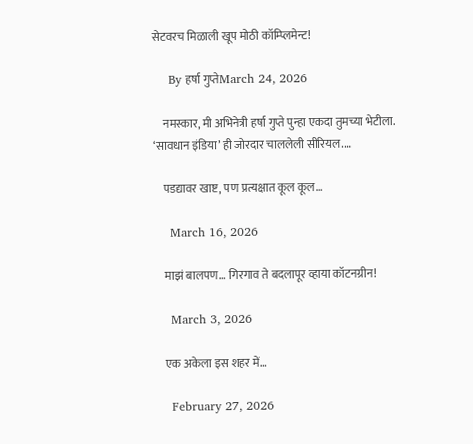सेटवरच मिळाली खूप मोठी कॉम्प्लिमेन्ट!

    By हर्षा गुप्तेMarch 24, 2026

    नमस्कार, मी अभिनेत्री हर्षा गुप्ते पुन्हा एकदा तुमच्या भेटीला. ‘सावधान इंडिया’ ही जोरदार चाललेली सीरियल.…

    पडद्यावर खाष्ट, पण प्रत्यक्षात कूल कूल…

    March 16, 2026

    माझं बालपण… गिरगाव ते बदलापूर व्हाया कॉटनग्रीन!

    March 3, 2026

    एक अकेला इस शहर में…

    February 27, 2026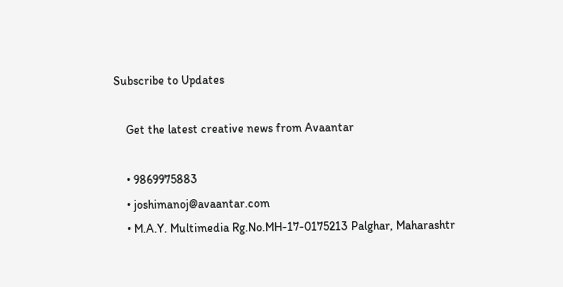Subscribe to Updates

    Get the latest creative news from Avaantar

    • 9869975883
    • joshimanoj@avaantar.com
    • M.A.Y. Multimedia Rg.No.MH-17-0175213 Palghar, Maharashtr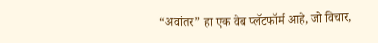“अवांतर” हा एक वेब प्लॅटफॉर्म आहे, जो विचार,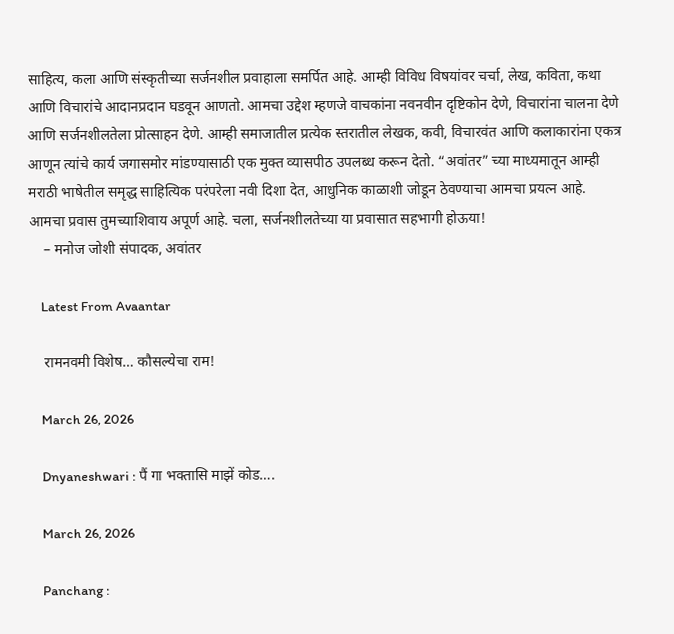साहित्य, कला आणि संस्कृतीच्या सर्जनशील प्रवाहाला समर्पित आहे. आम्ही विविध विषयांवर चर्चा, लेख, कविता, कथा आणि विचारांचे आदानप्रदान घडवून आणतो. आमचा उद्देश म्हणजे वाचकांना नवनवीन दृष्टिकोन देणे, विचारांना चालना देणे आणि सर्जनशीलतेला प्रोत्साहन देणे. आम्ही समाजातील प्रत्येक स्तरातील लेखक, कवी, विचारवंत आणि कलाकारांना एकत्र आणून त्यांचे कार्य जगासमोर मांडण्यासाठी एक मुक्त व्यासपीठ उपलब्ध करून देतो. “अवांतर” च्या माध्यमातून आम्ही मराठी भाषेतील समृद्ध साहित्यिक परंपरेला नवी दिशा देत, आधुनिक काळाशी जोडून ठेवण्याचा आमचा प्रयत्न आहे. आमचा प्रवास तुमच्याशिवाय अपूर्ण आहे. चला, सर्जनशीलतेच्या या प्रवासात सहभागी होऊया!
    – मनोज जोशी संपादक, अवांतर

    Latest From Avaantar

    रामनवमी विशेष… कौसल्येचा राम!

    March 26, 2026

    Dnyaneshwari : पैं गा भक्तासि माझें कोड….

    March 26, 2026

    Panchang :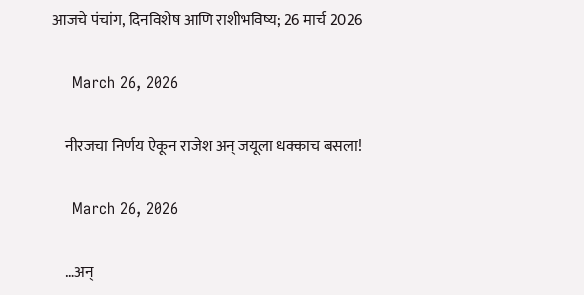आजचे पंचांग, दिनविशेष आणि राशीभविष्य; 26 मार्च 2026

    March 26, 2026

    नीरजचा निर्णय ऐकून राजेश अन् जयूला धक्काच बसला!

    March 26, 2026

    …अन्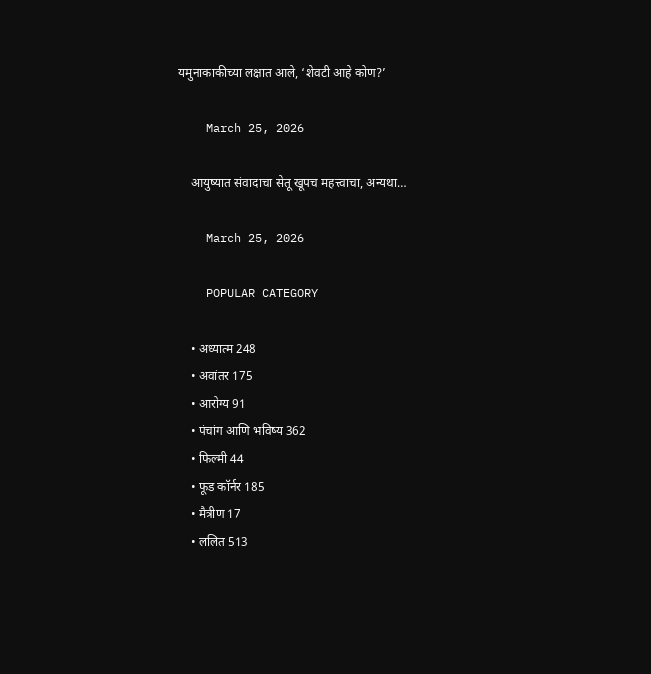यमुनाकाकीच्या लक्षात आले, ‘शेवटी आहे कोण?’

    March 25, 2026

    आयुष्यात संवादाचा सेतू खूपच महत्त्वाचा, अन्यथा…

    March 25, 2026

    POPULAR CATEGORY

    • अध्यात्म 248
    • अवांतर 175
    • आरोग्य 91
    • पंचांग आणि भविष्य 362
    • फिल्मी 44
    • फूड कॉर्नर 185
    • मैत्रीण 17
    • ललित 513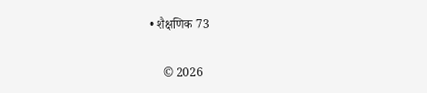• शैक्षणिक 73

    © 2026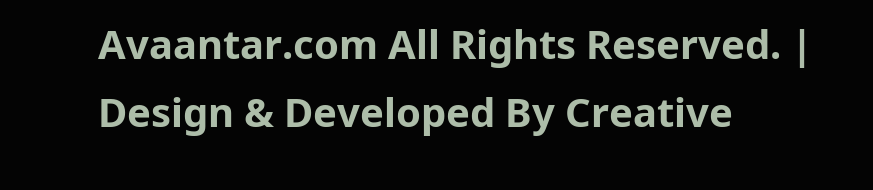Avaantar.com All Rights Reserved. | Design & Developed By Creative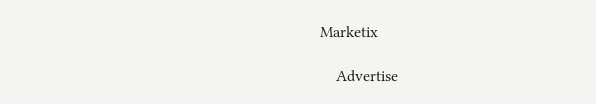Marketix

    Advertise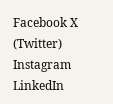Facebook X (Twitter) Instagram LinkedIn